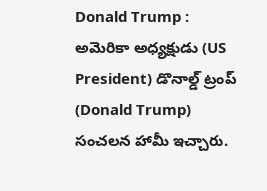Donald Trump : అమెరికా అధ్యక్షుడు (US President) డొనాల్డ్ ట్రంప్ (Donald Trump) సంచలన హామీ ఇచ్చారు.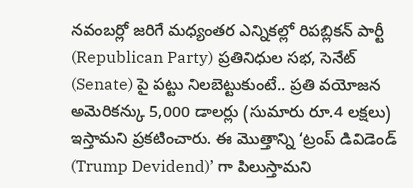నవంబర్లో జరిగే మధ్యంతర ఎన్నికల్లో రిపబ్లికన్ పార్టీ (Republican Party) ప్రతినిధుల సభ, సెనేట్ (Senate) పై పట్టు నిలబెట్టుకుంటే.. ప్రతి వయోజన అమెరికన్కు 5,000 డాలర్లు (సుమారు రూ.4 లక్షలు) ఇస్తామని ప్రకటించారు. ఈ మొత్తాన్ని ‘ట్రంప్ డివిడెండ్ (Trump Devidend)’ గా పిలుస్తామని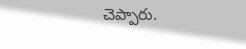చెప్పారు.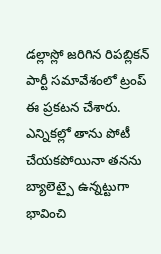డల్లాస్లో జరిగిన రిపబ్లికన్ పార్టీ సమావేశంలో ట్రంప్ ఈ ప్రకటన చేశారు. ఎన్నికల్లో తాను పోటీ చేయకపోయినా తనను బ్యాలెట్పై ఉన్నట్టుగా భావించి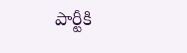పార్టీకి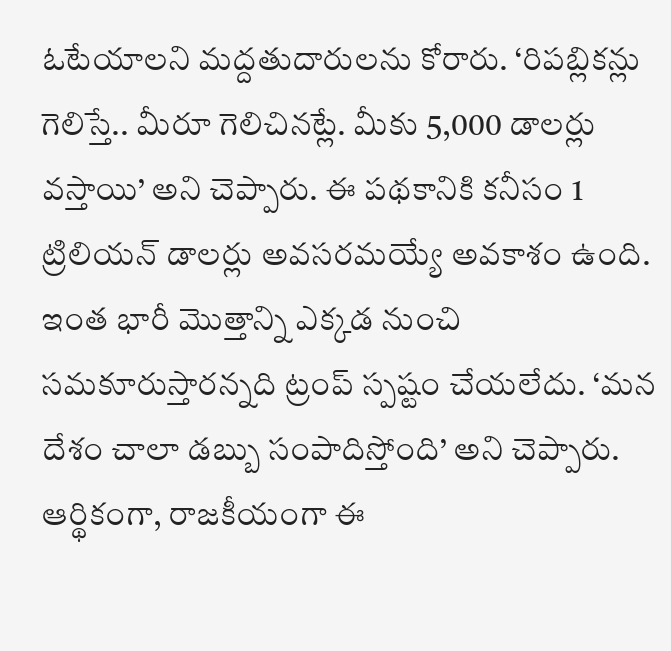ఓటేయాలని మద్దతుదారులను కోరారు. ‘రిపబ్లికన్లు గెలిస్తే.. మీరూ గెలిచినట్లే. మీకు 5,000 డాలర్లు వస్తాయి’ అని చెప్పారు. ఈ పథకానికి కనీసం 1 ట్రిలియన్ డాలర్లు అవసరమయ్యే అవకాశం ఉంది. ఇంత భారీ మొత్తాన్ని ఎక్కడ నుంచి సమకూరుస్తారన్నది ట్రంప్ స్పష్టం చేయలేదు. ‘మన దేశం చాలా డబ్బు సంపాదిస్తోంది’ అని చెప్పారు.
ఆర్థికంగా, రాజకీయంగా ఈ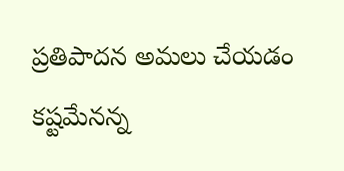ప్రతిపాదన అమలు చేయడం కష్టమేనన్న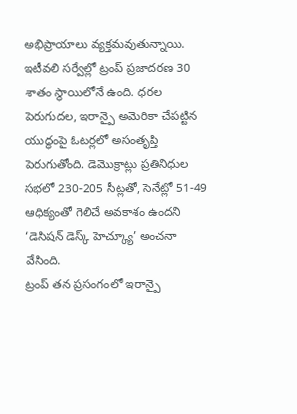అభిప్రాయాలు వ్యక్తమవుతున్నాయి. ఇటీవలి సర్వేల్లో ట్రంప్ ప్రజాదరణ 30 శాతం స్థాయిలోనే ఉంది. ధరల పెరుగుదల, ఇరాన్పై అమెరికా చేపట్టిన యుద్ధంపై ఓటర్లలో అసంతృప్తి పెరుగుతోంది. డెమొక్రాట్లు ప్రతినిధుల సభలో 230-205 సీట్లతో, సెనేట్లో 51-49 ఆధిక్యంతో గెలిచే అవకాశం ఉందని ‘డెసిషన్ డెస్క్ హెచ్క్యూ’ అంచనా వేసింది.
ట్రంప్ తన ప్రసంగంలో ఇరాన్పై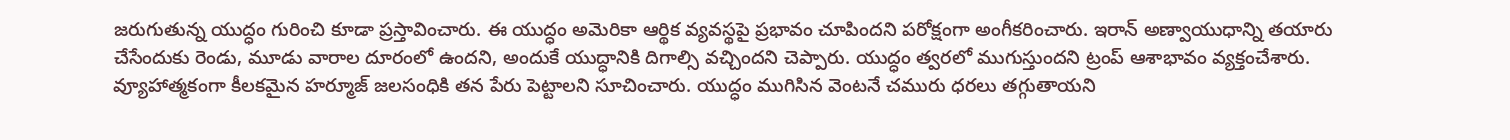జరుగుతున్న యుద్ధం గురించి కూడా ప్రస్తావించారు. ఈ యుద్ధం అమెరికా ఆర్థిక వ్యవస్థపై ప్రభావం చూపిందని పరోక్షంగా అంగీకరించారు. ఇరాన్ అణ్వాయుధాన్ని తయారు చేసేందుకు రెండు, మూడు వారాల దూరంలో ఉందని, అందుకే యుద్ధానికి దిగాల్సి వచ్చిందని చెప్పారు. యుద్ధం త్వరలో ముగుస్తుందని ట్రంప్ ఆశాభావం వ్యక్తంచేశారు. వ్యూహాత్మకంగా కీలకమైన హర్మూజ్ జలసంధికి తన పేరు పెట్టాలని సూచించారు. యుద్ధం ముగిసిన వెంటనే చమురు ధరలు తగ్గుతాయని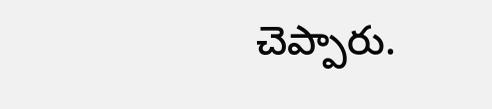చెప్పారు.